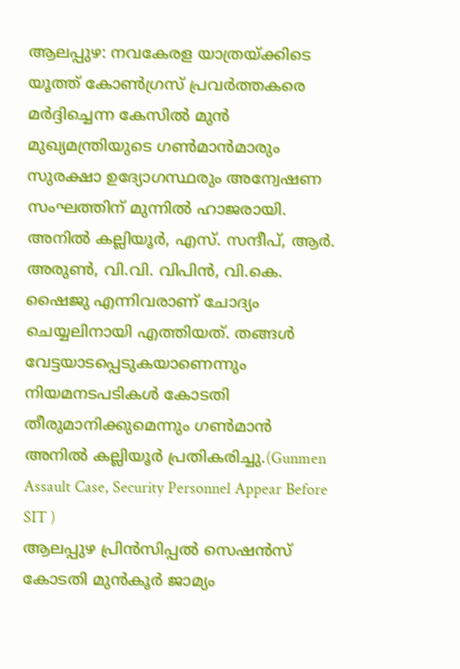ആലപ്പുഴ: നവകേരള യാത്രയ്ക്കിടെ യൂത്ത് കോൺഗ്രസ് പ്രവർത്തകരെ മർദ്ദിച്ചെന്ന കേസിൽ മുൻ മുഖ്യമന്ത്രിയുടെ ഗൺമാൻമാരും സുരക്ഷാ ഉദ്യോഗസ്ഥരും അന്വേഷണ സംഘത്തിന് മുന്നിൽ ഹാജരായി. അനിൽ കല്ലിയൂർ, എസ്. സന്ദീപ്, ആർ. അരുൺ, വി.വി. വിപിൻ, വി.കെ. ഷൈജു എന്നിവരാണ് ചോദ്യം ചെയ്യലിനായി എത്തിയത്. തങ്ങൾ വേട്ടയാടപ്പെടുകയാണെന്നും നിയമനടപടികൾ കോടതി തീരുമാനിക്കുമെന്നും ഗൺമാൻ അനിൽ കല്ലിയൂർ പ്രതികരിച്ചു.(Gunmen Assault Case, Security Personnel Appear Before SIT )
ആലപ്പുഴ പ്രിൻസിപ്പൽ സെഷൻസ് കോടതി മുൻകൂർ ജാമ്യം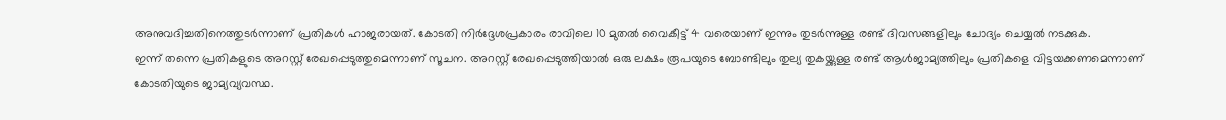അനുവദിച്ചതിനെത്തുടർന്നാണ് പ്രതികൾ ഹാജരായത്. കോടതി നിർദ്ദേശപ്രകാരം രാവിലെ 10 മുതൽ വൈകീട്ട് 4 വരെയാണ് ഇന്നും തുടർന്നുള്ള രണ്ട് ദിവസങ്ങളിലും ചോദ്യം ചെയ്യൽ നടക്കുക.
ഇന്ന് തന്നെ പ്രതികളുടെ അറസ്റ്റ് രേഖപ്പെടുത്തുമെന്നാണ് സൂചന. അറസ്റ്റ് രേഖപ്പെടുത്തിയാൽ ഒരു ലക്ഷം രൂപയുടെ ബോണ്ടിലും തുല്യ തുകയ്ക്കുള്ള രണ്ട് ആൾജാമ്യത്തിലും പ്രതികളെ വിട്ടയക്കണമെന്നാണ് കോടതിയുടെ ജാമ്യവ്യവസ്ഥ.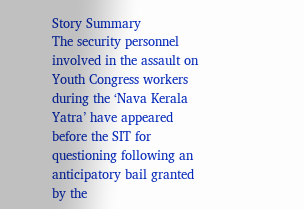Story Summary
The security personnel involved in the assault on Youth Congress workers during the ‘Nava Kerala Yatra’ have appeared before the SIT for questioning following an anticipatory bail granted by the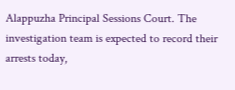Alappuzha Principal Sessions Court. The investigation team is expected to record their arrests today,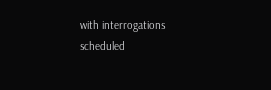with interrogations scheduled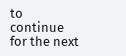to continue for the next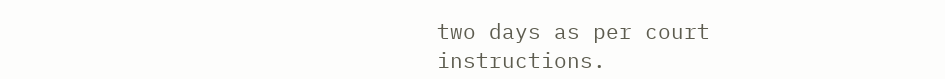two days as per court instructions.